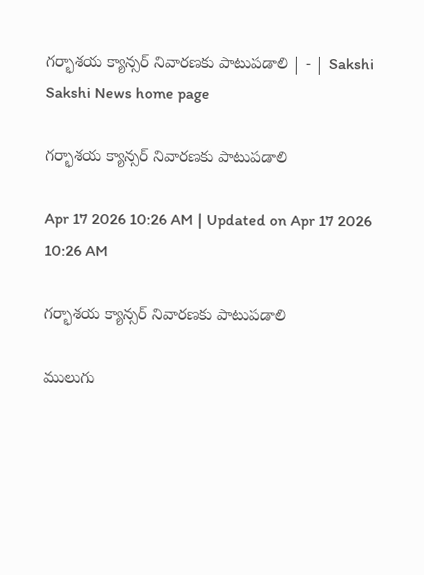గర్భాశయ క్యాన్సర్‌ నివారణకు పాటుపడాలి | - | Sakshi
Sakshi News home page

గర్భాశయ క్యాన్సర్‌ నివారణకు పాటుపడాలి

Apr 17 2026 10:26 AM | Updated on Apr 17 2026 10:26 AM

గర్భాశయ క్యాన్సర్‌ నివారణకు పాటుపడాలి

ములుగు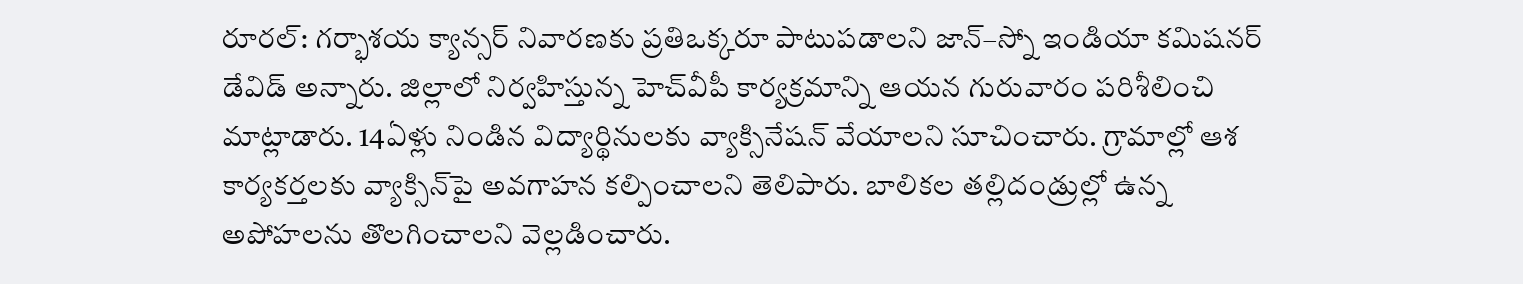రూరల్‌: గర్భాశయ క్యాన్సర్‌ నివారణకు ప్రతిఒక్కరూ పాటుపడాలని జాన్‌–స్నో ఇండియా కమిషనర్‌ డేవిడ్‌ అన్నారు. జిల్లాలో నిర్వహిస్తున్న హెచ్‌వీపీ కార్యక్రమాన్ని ఆయన గురువారం పరిశీలించి మాట్లాడారు. 14ఏళ్లు నిండిన విద్యార్థినులకు వ్యాక్సినేషన్‌ వేయాలని సూచించారు. గ్రామాల్లో ఆశ కార్యకర్తలకు వ్యాక్సిన్‌పై అవగాహన కల్పించాలని తెలిపారు. బాలికల తల్లిదండ్రుల్లో ఉన్న అపోహలను తొలగించాలని వెల్లడించారు.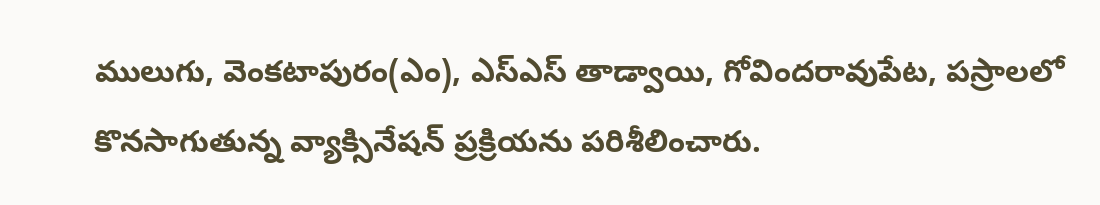ములుగు, వెంకటాపురం(ఎం), ఎస్‌ఎస్‌ తాడ్వాయి, గోవిందరావుపేట, పస్రాలలో కొనసాగుతున్న వ్యాక్సినేషన్‌ ప్రక్రియను పరిశీలించారు.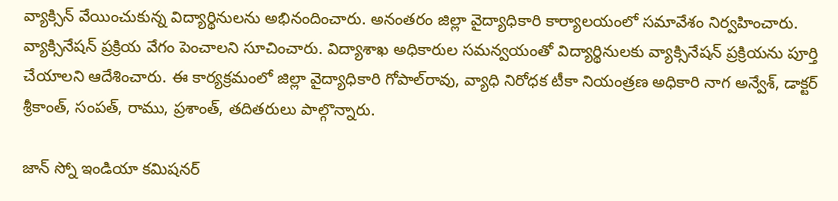వ్యాక్సిన్‌ వేయించుకున్న విద్యార్థినులను అభినందించారు. అనంతరం జిల్లా వైద్యాధికారి కార్యాలయంలో సమావేశం నిర్వహించారు. వ్యాక్సినేషన్‌ ప్రక్రియ వేగం పెంచాలని సూచించారు. విద్యాశాఖ అధికారుల సమన్వయంతో విద్యార్థినులకు వ్యాక్సినేషన్‌ ప్రక్రియను పూర్తి చేయాలని ఆదేశించారు. ఈ కార్యక్రమంలో జిల్లా వైద్యాధికారి గోపాల్‌రావు, వ్యాధి నిరోధక టీకా నియంత్రణ అధికారి నాగ అన్వేశ్‌, డాక్టర్‌ శ్రీకాంత్‌, సంపత్‌, రాము, ప్రశాంత్‌, తదితరులు పాల్గొన్నారు.

జాన్‌ స్నో ఇండియా కమిషనర్‌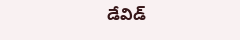డేవిడ్‌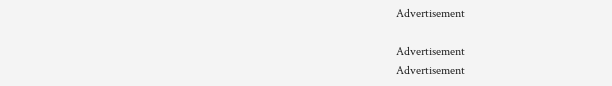Advertisement

Advertisement
Advertisement